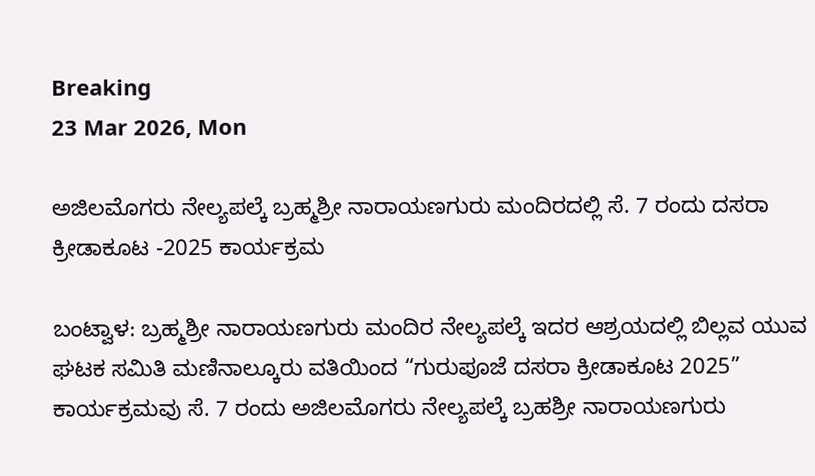Breaking
23 Mar 2026, Mon

ಅಜಿಲಮೊಗರು ನೇಲ್ಯಪಲ್ಕೆ ಬ್ರಹ್ಮಶ್ರೀ ನಾರಾಯಣಗುರು ಮಂದಿರದಲ್ಲಿ ಸೆ. 7 ರಂದು ದಸರಾ ಕ್ರೀಡಾಕೂಟ -2025 ಕಾರ್ಯಕ್ರಮ

ಬಂಟ್ವಾಳ: ಬ್ರಹ್ಮಶ್ರೀ ನಾರಾಯಣಗುರು ಮಂದಿರ ನೇಲ್ಯಪಲ್ಕೆ ಇದರ ಆಶ್ರಯದಲ್ಲಿ ಬಿಲ್ಲವ ಯುವ ಘಟಕ ಸಮಿತಿ ಮಣಿನಾಲ್ಕೂರು ವತಿಯಿಂದ “ಗುರುಪೂಜೆ ದಸರಾ ಕ್ರೀಡಾಕೂಟ 2025” ಕಾರ್ಯಕ್ರಮವು ಸೆ. 7 ರಂದು ಅಜಿಲಮೊಗರು ನೇಲ್ಯಪಲ್ಕೆ ಬ್ರಹಶ್ರೀ ನಾರಾಯಣಗುರು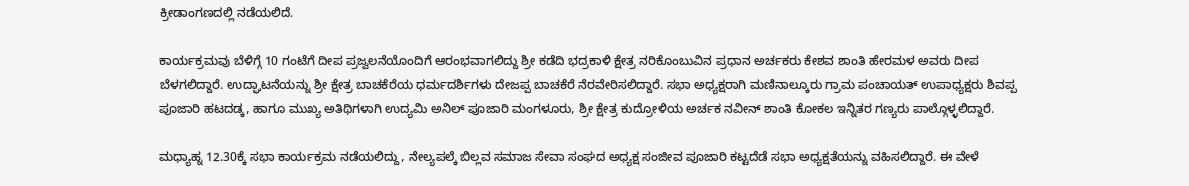ಕ್ರೀಡಾಂಗಣದಲ್ಲಿ ನಡೆಯಲಿದೆ.

ಕಾರ್ಯಕ್ರಮವು ಬೆಳಿಗ್ಗೆ 10 ಗಂಟೆಗೆ ದೀಪ ಪ್ರಜ್ವಲನೆಯೊಂದಿಗೆ ಆರಂಭವಾಗಲಿದ್ದು ಶ್ರೀ ಕಡೆದಿ ಭದ್ರಕಾಳಿ ಕ್ಷೇತ್ರ ನರಿಕೊಂಬುವಿನ ಪ್ರಧಾನ ಅರ್ಚಕರು ಕೇಶವ ಶಾಂತಿ ಹೇರಮಳ ಅವರು ದೀಪ ಬೆಳಗಲಿದ್ದಾರೆ. ಉದ್ಘಾಟನೆಯನ್ನು ಶ್ರೀ ಕ್ಷೇತ್ರ ಬಾಚಕೆರೆಯ ಧರ್ಮದರ್ಶಿಗಳು ದೇಜಪ್ಪ ಬಾಚಕೆರೆ ನೆರವೇರಿಸಲಿದ್ದಾರೆ. ಸಭಾ ಅಧ್ಯಕ್ಷರಾಗಿ ಮಣಿನಾಲ್ಕೂರು ಗ್ರಾಮ ಪಂಚಾಯತ್ ಉಪಾಧ್ಯಕ್ಷರು ಶಿವಪ್ಪ ಪೂಜಾರಿ ಹಟದಡ್ಕ, ಹಾಗೂ ಮುಖ್ಯ ಅತಿಥಿಗಳಾಗಿ ಉದ್ಯಮಿ ಅನಿಲ್ ಪೂಜಾರಿ ಮಂಗಳೂರು, ಶ್ರೀ ಕ್ಷೇತ್ರ ಕುದ್ರೋಳಿಯ ಅರ್ಚಕ ನವೀನ್ ಶಾಂತಿ ಕೋಕಲ ಇನ್ನಿತರ ಗಣ್ಯರು ಪಾಲ್ಗೊಳ್ಳಲಿದ್ದಾರೆ.

ಮಧ್ಯಾಹ್ನ 12.30ಕ್ಕೆ ಸಭಾ ಕಾರ್ಯಕ್ರಮ ನಡೆಯಲಿದ್ದು, ನೇಲ್ಯಪಲ್ಕೆ ಬಿಲ್ಲವ ಸಮಾಜ ಸೇವಾ ಸಂಘದ ಅಧ್ಯಕ್ಷ ಸಂಜೀವ ಪೂಜಾರಿ ಕಟ್ಟದೆಡೆ ಸಭಾ ಅಧ್ಯಕ್ಷತೆಯನ್ನು ವಹಿಸಲಿದ್ದಾರೆ. ಈ ವೇಳೆ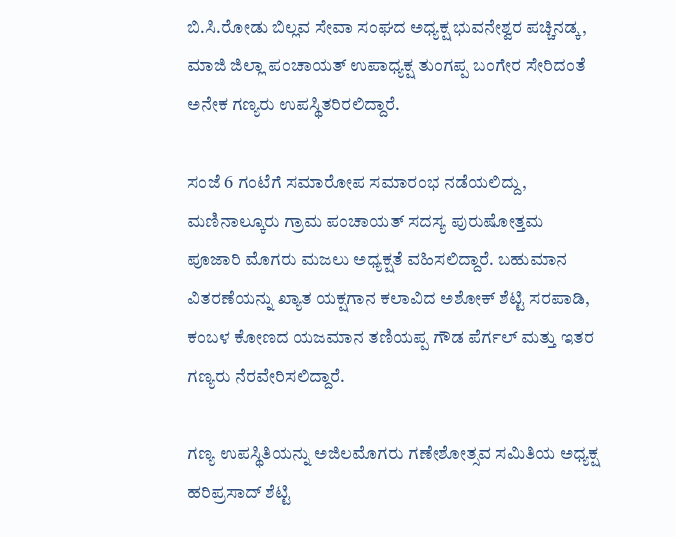ಬಿ.ಸಿ.ರೋಡು ಬಿಲ್ಲವ ಸೇವಾ ಸಂಘದ ಅಧ್ಯಕ್ಷ ಭುವನೇಶ್ವರ ಪಚ್ಚಿನಡ್ಕ, ಮಾಜಿ ಜಿಲ್ಲಾ ಪಂಚಾಯತ್ ಉಪಾಧ್ಯಕ್ಷ ತುಂಗಪ್ಪ ಬಂಗೇರ ಸೇರಿದಂತೆ ಅನೇಕ ಗಣ್ಯರು ಉಪಸ್ಥಿತರಿರಲಿದ್ದಾರೆ.

ಸಂಜೆ 6 ಗಂಟೆಗೆ ಸಮಾರೋಪ ಸಮಾರಂಭ ನಡೆಯಲಿದ್ದು, ಮಣಿನಾಲ್ಕೂರು ಗ್ರಾಮ ಪಂಚಾಯತ್ ಸದಸ್ಯ ಪುರುಷೋತ್ತಮ ಪೂಜಾರಿ ಮೊಗರು ಮಜಲು ಅಧ್ಯಕ್ಷತೆ ವಹಿಸಲಿದ್ದಾರೆ. ಬಹುಮಾನ ವಿತರಣೆಯನ್ನು ಖ್ಯಾತ ಯಕ್ಷಗಾನ ಕಲಾವಿದ ಅಶೋಕ್ ಶೆಟ್ಟಿ ಸರಪಾಡಿ, ಕಂಬಳ ಕೋಣದ ಯಜಮಾನ ತಣಿಯಪ್ಪ ಗೌಡ ಪೆರ್ಗಲ್ ಮತ್ತು ಇತರ ಗಣ್ಯರು ನೆರವೇರಿಸಲಿದ್ದಾರೆ.

ಗಣ್ಯ ಉಪಸ್ಥಿತಿಯನ್ನು ಅಜಿಲಮೊಗರು ಗಣೇಶೋತ್ಸವ ಸಮಿತಿಯ ಅಧ್ಯಕ್ಷ ಹರಿಪ್ರಸಾದ್ ಶೆಟ್ಟಿ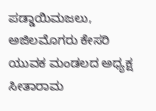ಪಡ್ಡಾಯಿಮಜಲು, ಅಜಿಲಮೊಗರು ಕೇಸರಿ ಯುವಕ ಮಂಡಲದ ಅಧ್ಯಕ್ಷ ಸೀತಾರಾಮ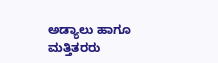ಅಡ್ಯಾಲು ಹಾಗೂ ಮತ್ತಿತರರು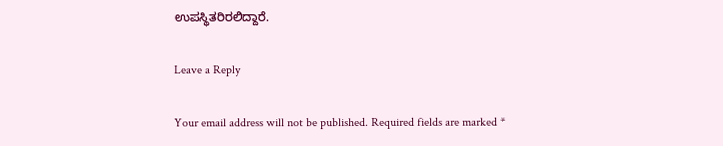ಉಪಸ್ಥಿತರಿರಲಿದ್ದಾರೆ.

Leave a Reply

Your email address will not be published. Required fields are marked *